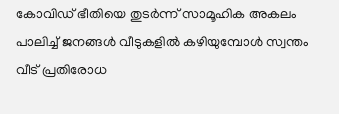കോവിഡ് ഭീതിയെ തുടർന്ന് സാമൂഹിക അകലം പാലിച്ച് ജനങ്ങൾ വീടുകളിൽ കഴിയുമ്പോൾ സ്വന്തം വീട് പ്രതിരോധ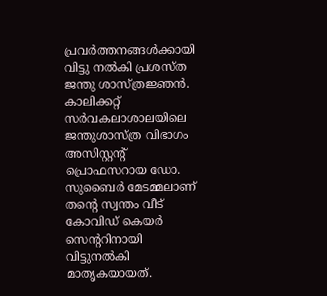പ്രവർത്തനങ്ങൾക്കായി വിട്ടു നൽകി പ്രശസ്ത ജന്തു ശാസ്ത്രജ്ഞൻ. കാലിക്കറ്റ് സർവകലാശാലയിലെ ജന്തുശാസ്ത്ര വിഭാഗം അസിസ്റ്റന്റ് പ്രൊഫസറായ ഡോ. സുബൈർ മേടമ്മലാണ് തന്റെ സ്വന്തം വീട് കോവിഡ് കെയർ സെന്ററിനായി വിട്ടുനൽകി മാതൃകയായത്.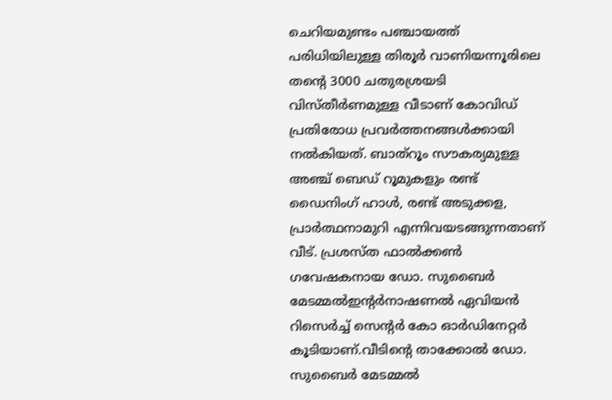ചെറിയമുണ്ടം പഞ്ചായത്ത് പരിധിയിലുള്ള തിരൂർ വാണിയന്നൂരിലെ തന്റെ 3000 ചതുരശ്രയടി വിസ്തീർണമുള്ള വീടാണ് കോവിഡ് പ്രതിരോധ പ്രവർത്തനങ്ങൾക്കായി നൽകിയത്. ബാത്റൂം സൗകര്യമുള്ള അഞ്ച് ബെഡ് റൂമുകളും രണ്ട് ഡൈനിംഗ് ഹാൾ, രണ്ട് അടുക്കള, പ്രാർത്ഥനാമുറി എന്നിവയടങ്ങുന്നതാണ് വീട്. പ്രശസ്ത ഫാൽക്കൺ ഗവേഷകനായ ഡോ. സുബൈർ മേടമ്മൽഇന്റർനാഷണൽ ഏവിയൻ റിസെർച്ച് സെന്റർ കോ ഓർഡിനേറ്റർ കൂടിയാണ്.വീടിൻ്റെ താക്കോൽ ഡോ. സുബൈർ മേടമ്മൽ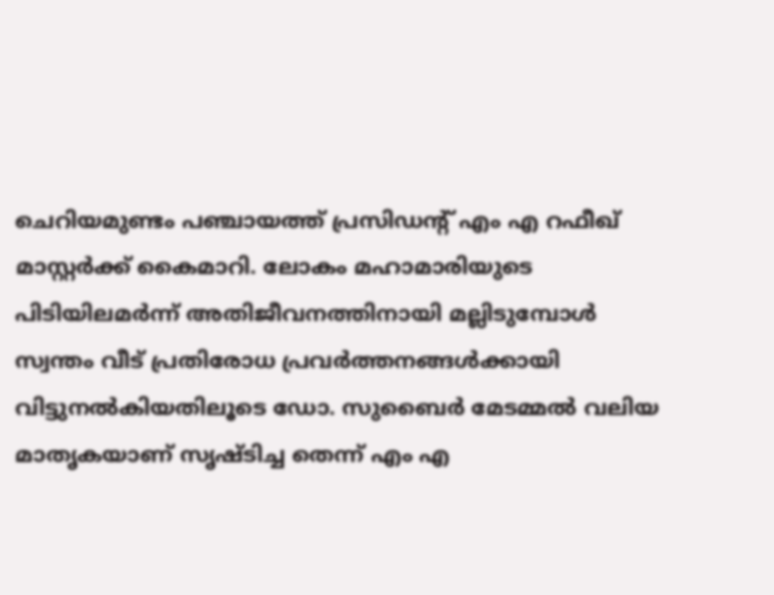ചെറിയമുണ്ടം പഞ്ചായത്ത് പ്രസിഡന്റ് എം എ റഫീഖ് മാസ്റ്റർക്ക് കൈമാറി. ലോകം മഹാമാരിയുടെ പിടിയിലമർന്ന് അതിജീവനത്തിനായി മല്ലിടുമ്പോൾ സ്വന്തം വീട് പ്രതിരോധ പ്രവർത്തനങ്ങൾക്കായി വിട്ടുനൽകിയതിലൂടെ ഡോ. സുബൈർ മേടമ്മൽ വലിയ മാതൃകയാണ് സൃഷ്ടിച്ച തെന്ന് എം എ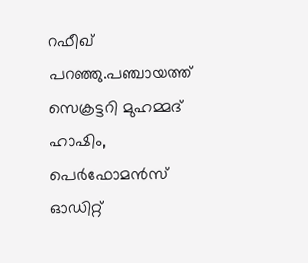റഫീഖ് പറഞ്ഞു.പഞ്ചായത്ത് സെക്രട്ടറി മുഹമ്മദ് ഹാഷിം, പെർഫോമൻസ് ഓഡിറ്റ്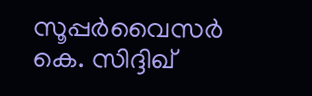സൂപ്പർവൈസർ കെ. സിദ്ദിഖ്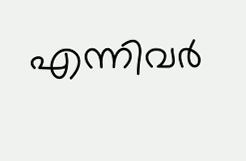എന്നിവർ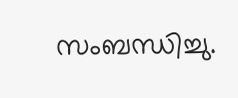സംബന്ധിച്ചു.